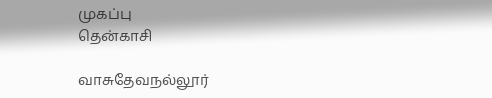முகப்பு
தென்காசி

வாசுதேவநல்லூர்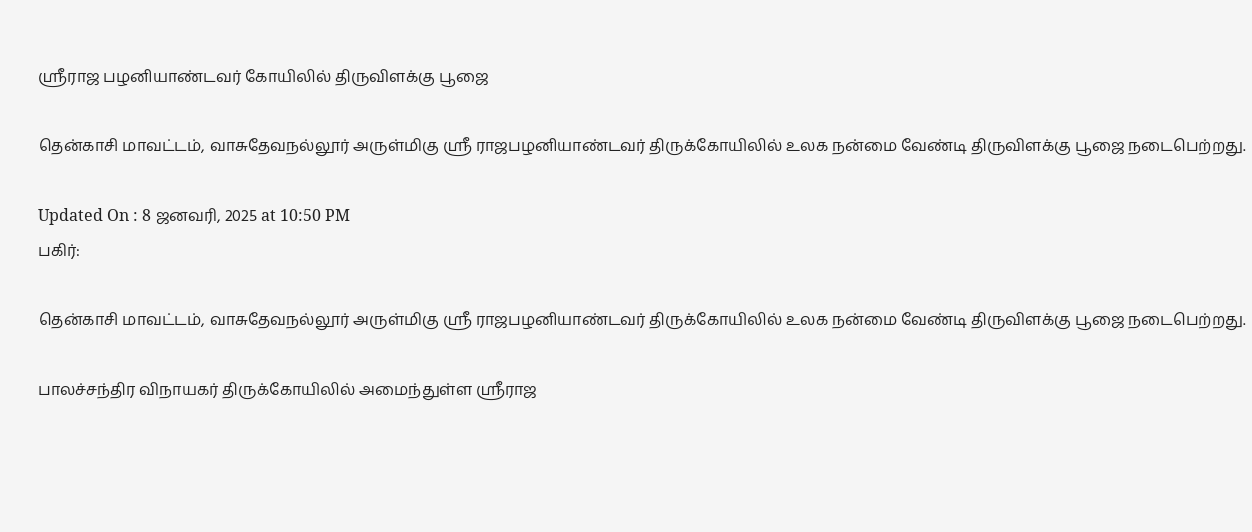ஸ்ரீராஜ பழனியாண்டவர் கோயிலில் திருவிளக்கு பூஜை

தென்காசி மாவட்டம், வாசுதேவநல்லூர் அருள்மிகு ஸ்ரீ ராஜபழனியாண்டவர் திருக்கோயிலில் உலக நன்மை வேண்டி திருவிளக்கு பூஜை நடைபெற்றது.

Updated On : 8 ஜனவரி, 2025 at 10:50 PM
பகிர்:

தென்காசி மாவட்டம், வாசுதேவநல்லூர் அருள்மிகு ஸ்ரீ ராஜபழனியாண்டவர் திருக்கோயிலில் உலக நன்மை வேண்டி திருவிளக்கு பூஜை நடைபெற்றது.

பாலச்சந்திர விநாயகர் திருக்கோயிலில் அமைந்துள்ள ஸ்ரீராஜ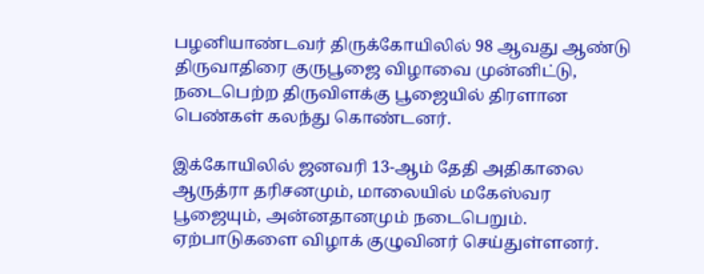பழனியாண்டவர் திருக்கோயிலில் 98 ஆவது ஆண்டு திருவாதிரை குருபூஜை விழாவை முன்னிட்டு, நடைபெற்ற திருவிளக்கு பூஜையில் திரளான பெண்கள் கலந்து கொண்டனர்.

இக்கோயிலில் ஜனவரி 13-ஆம் தேதி அதிகாலை ஆருத்ரா தரிசனமும், மாலையில் மகேஸ்வர பூஜையும், அன்னதானமும் நடைபெறும். ஏற்பாடுகளை விழாக் குழுவினர் செய்துள்ளனர்.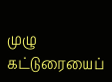முழு கட்டுரையைப்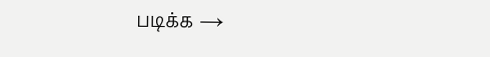படிக்க →